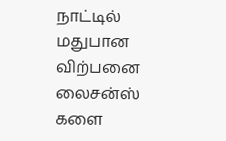நாட்டில் மதுபான விற்பனை லைசன்ஸ் களை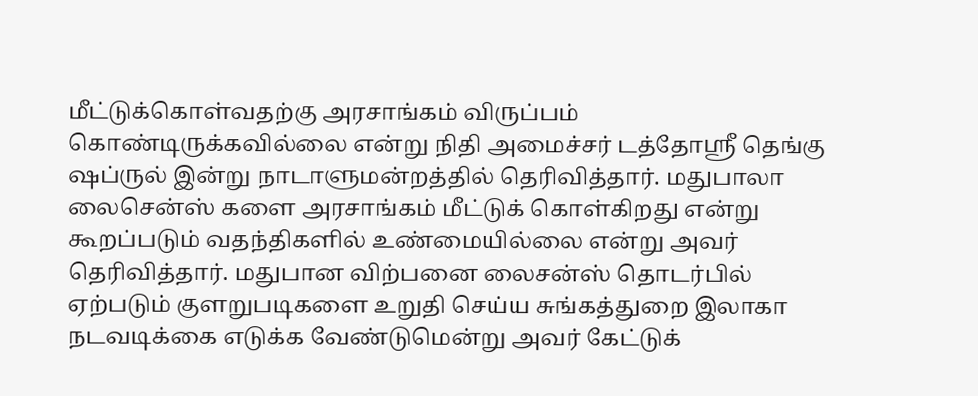மீட்டுக்கொள்வதற்கு அரசாங்கம் விருப்பம் கொண்டிருக்கவில்லை என்று நிதி அமைச்சர் டத்தோஸ்ரீ தெங்கு ஷப்ருல் இன்று நாடாளுமன்றத்தில் தெரிவித்தார். மதுபாலா லைசென்ஸ் களை அரசாங்கம் மீட்டுக் கொள்கிறது என்று கூறப்படும் வதந்திகளில் உண்மையில்லை என்று அவர் தெரிவித்தார். மதுபான விற்பனை லைசன்ஸ் தொடர்பில் ஏற்படும் குளறுபடிகளை உறுதி செய்ய சுங்கத்துறை இலாகா நடவடிக்கை எடுக்க வேண்டுமென்று அவர் கேட்டுக்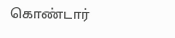கொண்டார்